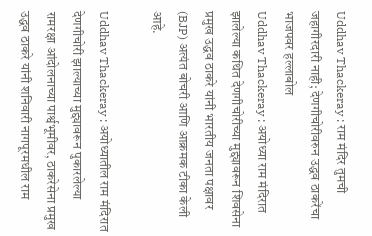Uddhav Thackeray : राम मंदिर तुमची जहागीरदारी नाही; देणगीचोरीवरुन उद्धव ठाकरेंचा भाजपवर हल्लाबोल
Uddhav Thackeray : अयोध्या राम मंदिरात झालेल्या कथित देणगीचोरीच्या मुद्द्यावरून शिवसेना प्रमुख उद्धव ठाकरे यांनी भारतीय जनता पक्षावर (BJP) अत्यंत बोचरी आणि आक्रमक टीका केली आहे.

Uddhav Thackeray : अयोध्यातील राम मंदिरात देणगीचोरी झाल्याच्या मुद्द्यावरून पुकारलेल्या रामरक्षा आंदोलनाच्या पार्श्वभूमीवर, ठाकरेसेना प्रमुख उद्धव ठाकरे यांनी शनिवारी नागपूरमधील राम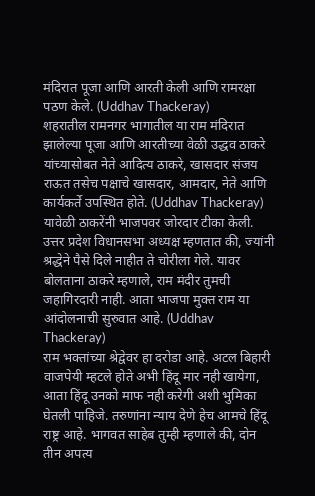मंदिरात पूजा आणि आरती केली आणि रामरक्षा पठण केले. (Uddhav Thackeray)
शहरातील रामनगर भागातील या राम मंदिरात झालेल्या पूजा आणि आरतीच्या वेळी उद्धव ठाकरे यांच्यासोबत नेते आदित्य ठाकरे, खासदार संजय राऊत तसेच पक्षाचे खासदार, आमदार, नेते आणि कार्यकर्ते उपस्थित होते. (Uddhav Thackeray)
यावेळी ठाकरेंनी भाजपवर जोरदार टीका केली. उत्तर प्रदेश विधानसभा अध्यक्ष म्हणतात की, ज्यांनी श्रद्धेने पैसे दिले नाहीत ते चोरीला गेले. यावर बोलताना ठाकरे म्हणाले, राम मंदीर तुमची जहागिरदारी नाही. आता भाजपा मुक्त राम या आंदोलनाची सुरुवात आहे. (Uddhav Thackeray)
राम भक्तांच्या श्रेद्वेवर हा दरोडा आहे. अटल बिहारी वाजपेयी म्हटले होते अभी हिंदू मार नही खायेगा, आता हिंदू उनको माफ नही करेगी अशी भुमिका घेतली पाहिजे. तरुणांना न्याय देणे हेच आमचे हिंदू राष्ट्र आहे. भागवत साहेब तुम्ही म्हणाले की, दोन तीन अपत्य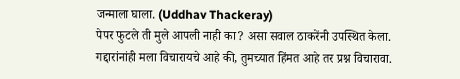जन्माला घाला. (Uddhav Thackeray)
पेपर फुटले ती मुले आपली नाही का? असा सवाल ठाकरेंनी उपस्थित केला. गद्दारांनांही मला विचारायचे आहे की, तुमच्यात हिंमत आहे तर प्रश्न विचारावा.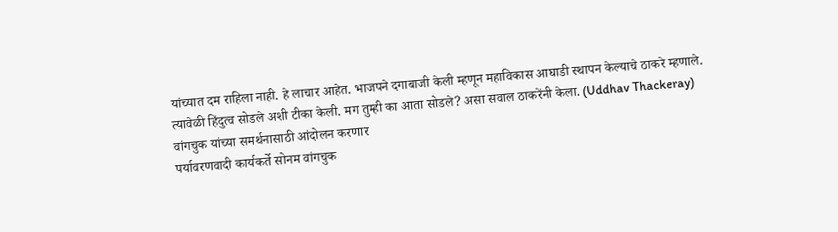यांच्यात दम राहिला नाही. हे लाचार आहेत. भाजपने दगाबाजी केली म्हणून महाविकास आघाडी स्थापन केल्याचे ठाकरे म्हणाले. त्यावेळी हिंदुत्व सोडले अशी टीका केली. मग तुम्ही का आता सोडले? असा सवाल ठाकरेंनी केला. (Uddhav Thackeray)
वांगचुक यांच्या समर्थनासाठी आंदोलन करणार
पर्यावरणवादी कार्यकर्ते सोनम वांगचुक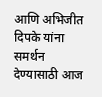आणि अभिजीत दिपके यांना समर्थन देण्यासाठी आज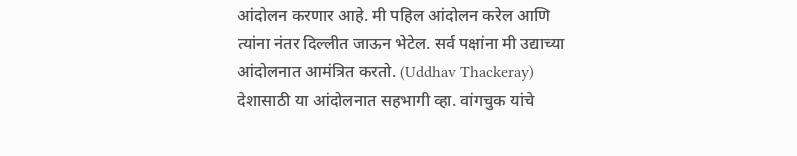आंदोलन करणार आहे. मी पहिल आंदोलन करेल आणि त्यांना नंतर दिल्लीत जाऊन भेटेल. सर्व पक्षांना मी उद्याच्या आंदोलनात आमंत्रित करतो. (Uddhav Thackeray)
देशासाठी या आंदोलनात सहभागी व्हा. वांगचुक यांचे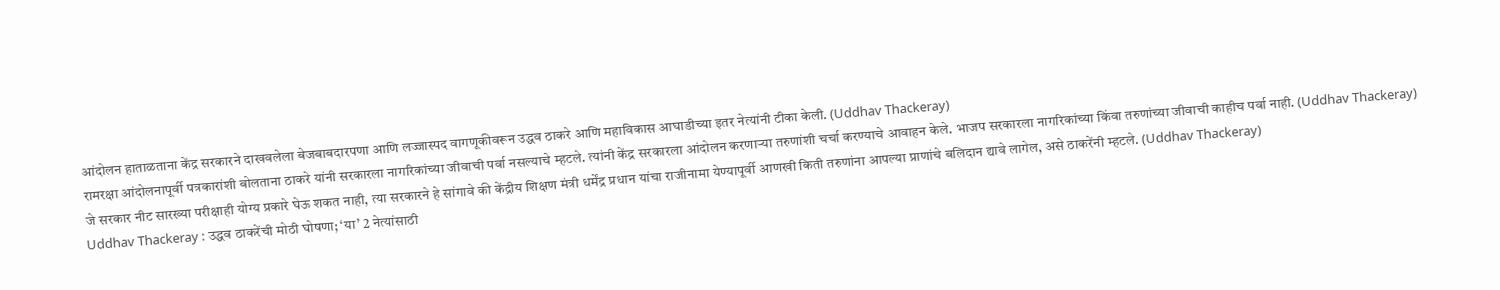आंदोलन हाताळताना केंद्र सरकारने दाखवलेला बेजबाबदारपणा आणि लज्जास्पद वागणूकीवरून उद्धव ठाकरे आणि महाविकास आघाडीच्या इतर नेत्यांनी टीका केली. (Uddhav Thackeray)
रामरक्षा आंदोलनापूर्वी पत्रकारांशी बोलताना ठाकरे यांनी सरकारला नागरिकांच्या जीवाची पर्वा नसल्याचे म्हटले. त्यांनी केंद्र सरकारला आंदोलन करणाऱ्या तरुणांशी चर्चा करण्याचे आवाहन केले. भाजप सरकारला नागरिकांच्या किंवा तरुणांच्या जीवाची काहीच पर्वा नाही. (Uddhav Thackeray)
जे सरकार नीट सारख्या परीक्षाही योग्य प्रकारे घेऊ शकत नाही, त्या सरकारने हे सांगावे की केंद्रीय शिक्षण मंत्री धर्मेंद्र प्रधान यांचा राजीनामा येण्यापूर्वी आणखी किती तरुणांना आपल्या प्राणांचे बलिदान द्यावे लागेल, असे ठाकरेंनी म्हटले. (Uddhav Thackeray)
Uddhav Thackeray : उद्धव ठाकरेंची मोठी घोषणा; ‘या’ 2 नेत्यांसाठी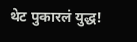थेट पुकारलं युद्ध!